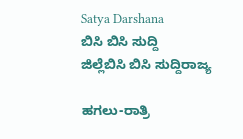Satya Darshana
ಬಿಸಿ ಬಿಸಿ ಸುದ್ದಿ
ಜಿಲ್ಲೆಬಿಸಿ ಬಿಸಿ ಸುದ್ದಿರಾಜ್ಯ

ಹಗಲು-ರಾತ್ರಿ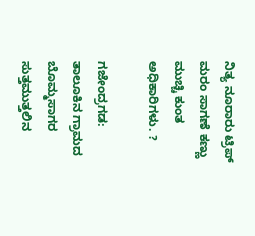ನಿತ್ಯ ನೂರಾರು ಟ್ರಿಪ್ ಮರಂ ಸಾಗಣೆ ಕಣ್ಣು ಮುಚ್ಚಿ ಕುಂತ ಅಧಿಕಾರಿಗಳು. ?

ಗಜೇಂದ್ರಗಡ: ತಾಲೂಕಿನ ಗ್ರಾಮದ ಬೊಮ್ಮಸಾಗರ ಸುತ್ತಮುತ್ತಲಿನ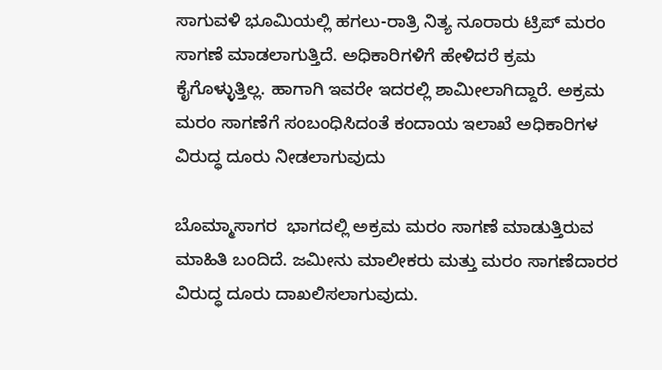ಸಾಗುವಳಿ ಭೂಮಿಯಲ್ಲಿ ಹಗಲು-ರಾತ್ರಿ ನಿತ್ಯ ನೂರಾರು ಟ್ರಿಪ್ ಮರಂ ಸಾಗಣೆ ಮಾಡಲಾಗುತ್ತಿದೆ. ಅಧಿಕಾರಿಗಳಿಗೆ ಹೇಳಿದರೆ ಕ್ರಮ ಕೈಗೊಳ್ಳುತ್ತಿಲ್ಲ. ಹಾಗಾಗಿ ಇವರೇ ಇದರಲ್ಲಿ ಶಾಮೀಲಾಗಿದ್ದಾರೆ. ಅಕ್ರಮ ಮರಂ ಸಾಗಣೆಗೆ ಸಂಬಂಧಿಸಿದಂತೆ ಕಂದಾಯ ಇಲಾಖೆ ಅಧಿಕಾರಿಗಳ ವಿರುದ್ಧ ದೂರು ನೀಡಲಾಗುವುದು

ಬೊಮ್ಮಾಸಾಗರ  ಭಾಗದಲ್ಲಿ ಅಕ್ರಮ ಮರಂ ಸಾಗಣೆ ಮಾಡುತ್ತಿರುವ ಮಾಹಿತಿ ಬಂದಿದೆ. ಜಮೀನು ಮಾಲೀಕರು ಮತ್ತು ಮರಂ ಸಾಗಣೆದಾರರ ವಿರುದ್ಧ ದೂರು ದಾಖಲಿಸಲಾಗುವುದು.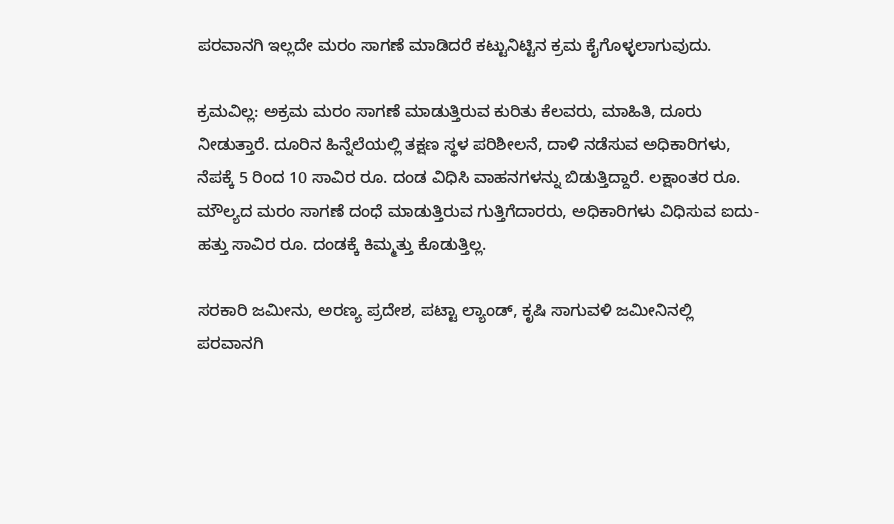ಪರವಾನಗಿ ಇಲ್ಲದೇ ಮರಂ ಸಾಗಣೆ ಮಾಡಿದರೆ ಕಟ್ಟುನಿಟ್ಟಿನ ಕ್ರಮ ಕೈಗೊಳ್ಳಲಾಗುವುದು.

ಕ್ರಮವಿಲ್ಲ: ಅಕ್ರಮ ಮರಂ ಸಾಗಣೆ ಮಾಡುತ್ತಿರುವ ಕುರಿತು ಕೆಲವರು, ಮಾಹಿತಿ, ದೂರು ನೀಡುತ್ತಾರೆ. ದೂರಿನ ಹಿನ್ನೆಲೆಯಲ್ಲಿ ತಕ್ಷಣ ಸ್ಥಳ ಪರಿಶೀಲನೆ, ದಾಳಿ ನಡೆಸುವ ಅಧಿಕಾರಿಗಳು, ನೆಪಕ್ಕೆ 5 ರಿಂದ 10 ಸಾವಿರ ರೂ. ದಂಡ ವಿಧಿಸಿ ವಾಹನಗಳನ್ನು ಬಿಡುತ್ತಿದ್ದಾರೆ. ಲಕ್ಷಾಂತರ ರೂ. ಮೌಲ್ಯದ ಮರಂ ಸಾಗಣೆ ದಂಧೆ ಮಾಡುತ್ತಿರುವ ಗುತ್ತಿಗೆದಾರರು, ಅಧಿಕಾರಿಗಳು ವಿಧಿಸುವ ಐದು-ಹತ್ತು ಸಾವಿರ ರೂ. ದಂಡಕ್ಕೆ ಕಿಮ್ಮತ್ತು ಕೊಡುತ್ತಿಲ್ಲ.

ಸರಕಾರಿ ಜಮೀನು, ಅರಣ್ಯ ಪ್ರದೇಶ, ಪಟ್ಟಾ ಲ್ಯಾಂಡ್, ಕೃಷಿ ಸಾಗುವಳಿ ಜಮೀನಿನಲ್ಲಿ ಪರವಾನಗಿ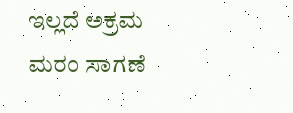ಇಲ್ಲದೆ ಅಕ್ರಮ ಮರಂ ಸಾಗಣೆ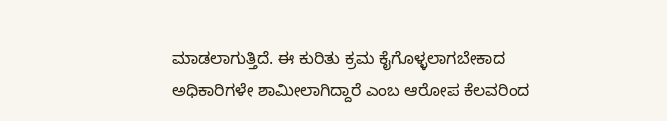ಮಾಡಲಾಗುತ್ತಿದೆ. ಈ ಕುರಿತು ಕ್ರಮ ಕೈಗೊಳ್ಳಲಾಗಬೇಕಾದ ಅಧಿಕಾರಿಗಳೇ ಶಾಮೀಲಾಗಿದ್ದಾರೆ ಎಂಬ ಆರೋಪ ಕೆಲವರಿಂದ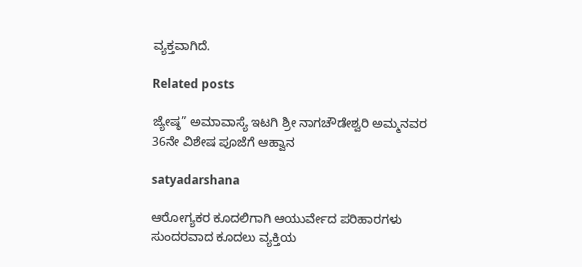ವ್ಯಕ್ತವಾಗಿದೆ.

Related posts

ಜ್ಯೇಷ್ಠ” ಅಮಾವಾಸ್ಯೆ ಇಟಗಿ ಶ್ರೀ ನಾಗಚೌಡೇಶ್ವರಿ ಅಮ್ಮನವರ 36ನೇ ವಿಶೇಷ ಪೂಜೆಗೆ ಆಹ್ವಾನ

satyadarshana

ಆರೋಗ್ಯಕರ ಕೂದಲಿಗಾಗಿ ಆಯುರ್ವೇದ ಪರಿಹಾರಗಳು                          ಸುಂದರವಾದ ಕೂದಲು ವ್ಯಕ್ತಿಯ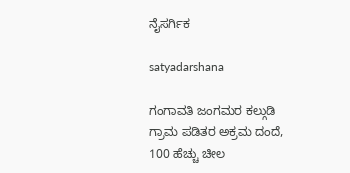ನೈಸರ್ಗಿಕ

satyadarshana

ಗಂಗಾವತಿ ಜಂಗಮರ ಕಲ್ಗುಡಿ ಗ್ರಾಮ ಪಡಿತರ ಅಕ್ರಮ ದಂದೆ, 100 ಹೆಚ್ಚು ಚೀಲ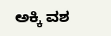ಅಕ್ಕಿ ವಶ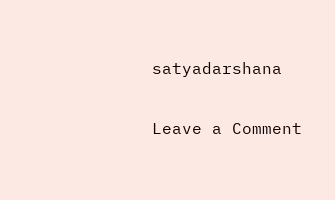satyadarshana

Leave a Comment